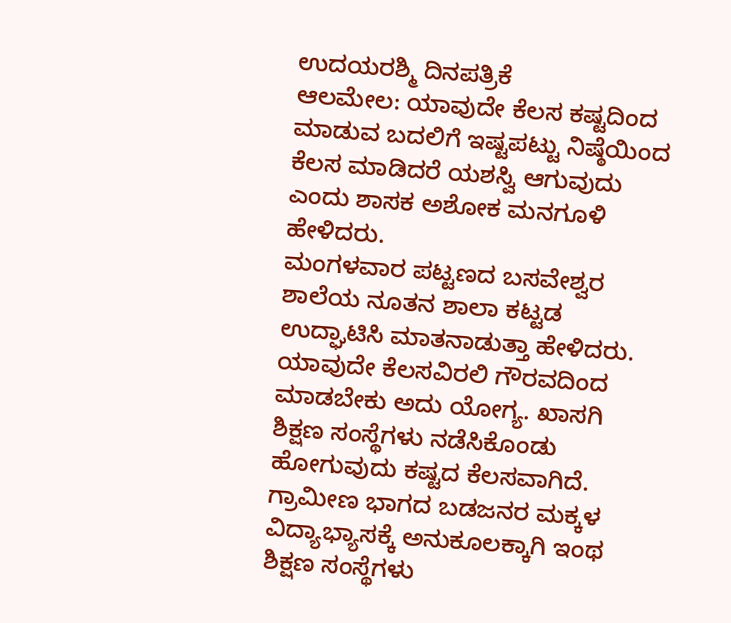ಉದಯರಶ್ಮಿ ದಿನಪತ್ರಿಕೆ
ಆಲಮೇಲ: ಯಾವುದೇ ಕೆಲಸ ಕಷ್ಟದಿಂದ ಮಾಡುವ ಬದಲಿಗೆ ಇಷ್ಟಪಟ್ಟು ನಿಷ್ಠೆಯಿಂದ ಕೆಲಸ ಮಾಡಿದರೆ ಯಶಸ್ವಿ ಆಗುವುದು ಎಂದು ಶಾಸಕ ಅಶೋಕ ಮನಗೂಳಿ ಹೇಳಿದರು.
ಮಂಗಳವಾರ ಪಟ್ಟಣದ ಬಸವೇಶ್ವರ ಶಾಲೆಯ ನೂತನ ಶಾಲಾ ಕಟ್ಟಡ ಉದ್ಘಾಟಿಸಿ ಮಾತನಾಡುತ್ತಾ ಹೇಳಿದರು.
ಯಾವುದೇ ಕೆಲಸವಿರಲಿ ಗೌರವದಿಂದ ಮಾಡಬೇಕು ಅದು ಯೋಗ್ಯ. ಖಾಸಗಿ ಶಿಕ್ಷಣ ಸಂಸ್ಥೆಗಳು ನಡೆಸಿಕೊಂಡು ಹೋಗುವುದು ಕಷ್ಟದ ಕೆಲಸವಾಗಿದೆ. ಗ್ರಾಮೀಣ ಭಾಗದ ಬಡಜನರ ಮಕ್ಕಳ ವಿದ್ಯಾಭ್ಯಾಸಕ್ಕೆ ಅನುಕೂಲಕ್ಕಾಗಿ ಇಂಥ ಶಿಕ್ಷಣ ಸಂಸ್ಥೆಗಳು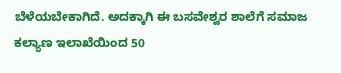ಬೆಳೆಯಬೇಕಾಗಿದೆ. ಅದಕ್ಕಾಗಿ ಈ ಬಸವೇಶ್ವರ ಶಾಲೆಗೆ ಸಮಾಜ ಕಲ್ಯಾಣ ಇಲಾಖೆಯಿಂದ 50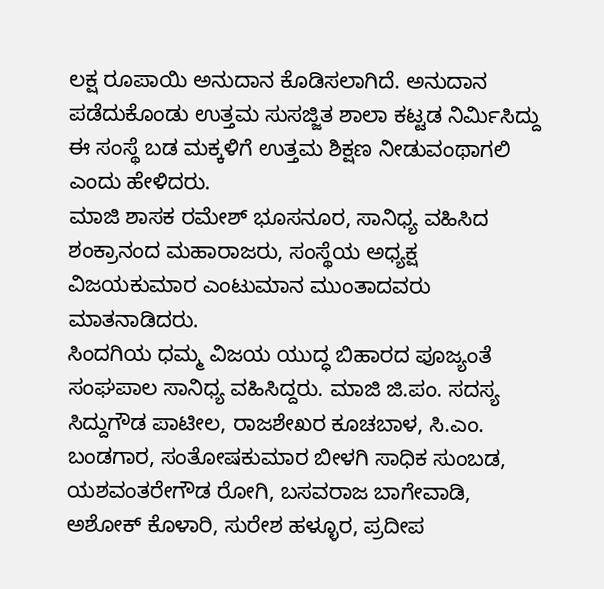ಲಕ್ಷ ರೂಪಾಯಿ ಅನುದಾನ ಕೊಡಿಸಲಾಗಿದೆ. ಅನುದಾನ ಪಡೆದುಕೊಂಡು ಉತ್ತಮ ಸುಸಜ್ಜಿತ ಶಾಲಾ ಕಟ್ಟಡ ನಿರ್ಮಿಸಿದ್ದು ಈ ಸಂಸ್ಥೆ ಬಡ ಮಕ್ಕಳಿಗೆ ಉತ್ತಮ ಶಿಕ್ಷಣ ನೀಡುವಂಥಾಗಲಿ ಎಂದು ಹೇಳಿದರು.
ಮಾಜಿ ಶಾಸಕ ರಮೇಶ್ ಭೂಸನೂರ, ಸಾನಿಧ್ಯ ವಹಿಸಿದ ಶಂಕ್ರಾನಂದ ಮಹಾರಾಜರು, ಸಂಸ್ಥೆಯ ಅಧ್ಯಕ್ಷ ವಿಜಯಕುಮಾರ ಎಂಟುಮಾನ ಮುಂತಾದವರು ಮಾತನಾಡಿದರು.
ಸಿಂದಗಿಯ ಧಮ್ಮ ವಿಜಯ ಯುದ್ಧ ಬಿಹಾರದ ಪೂಜ್ಯಂತೆ ಸಂಘಪಾಲ ಸಾನಿಧ್ಯ ವಹಿಸಿದ್ದರು. ಮಾಜಿ ಜಿ.ಪಂ. ಸದಸ್ಯ ಸಿದ್ದುಗೌಡ ಪಾಟೀಲ, ರಾಜಶೇಖರ ಕೂಚಬಾಳ, ಸಿ.ಎಂ. ಬಂಡಗಾರ, ಸಂತೋಷಕುಮಾರ ಬೀಳಗಿ ಸಾಧಿಕ ಸುಂಬಡ, ಯಶವಂತರೇಗೌಡ ರೋಗಿ, ಬಸವರಾಜ ಬಾಗೇವಾಡಿ, ಅಶೋಕ್ ಕೊಳಾರಿ, ಸುರೇಶ ಹಳ್ಳೂರ, ಪ್ರದೀಪ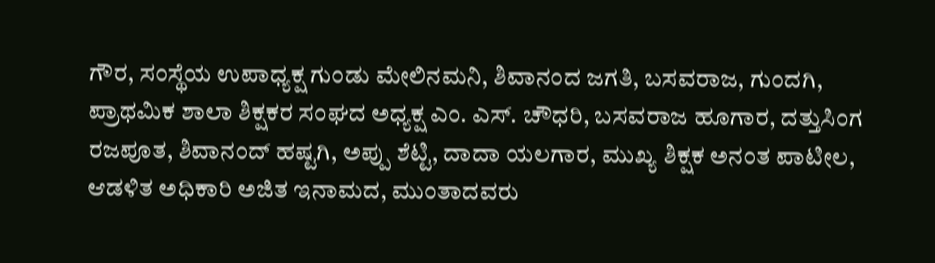ಗೌರ, ಸಂಸ್ಥೆಯ ಉಪಾಧ್ಯಕ್ಷ ಗುಂಡು ಮೇಲಿನಮನಿ, ಶಿವಾನಂದ ಜಗತಿ, ಬಸವರಾಜ, ಗುಂದಗಿ, ಪ್ರಾಥಮಿಕ ಶಾಲಾ ಶಿಕ್ಷಕರ ಸಂಘದ ಅಧ್ಯಕ್ಷ ಎಂ. ಎಸ್. ಚೌಧರಿ, ಬಸವರಾಜ ಹೂಗಾರ, ದತ್ತುಸಿಂಗ ರಜಪೂತ, ಶಿವಾನಂದ್ ಹಷ್ಟಗಿ, ಅಪ್ಪು ಶೆಟ್ಟಿ, ದಾದಾ ಯಲಗಾರ, ಮುಖ್ಯ ಶಿಕ್ಷಕ ಅನಂತ ಪಾಟೀಲ, ಆಡಳಿತ ಅಧಿಕಾರಿ ಅಜಿತ ಇನಾಮದ, ಮುಂತಾದವರು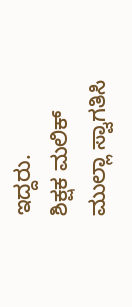ಇದ್ದರು.
ಶಿಕ್ಷಕ ಮಲಿಕ್ ಮುಲ್ಲಾ ಸ್ವಾಗತಿಸಿ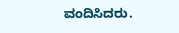ವಂದಿಸಿದರು.